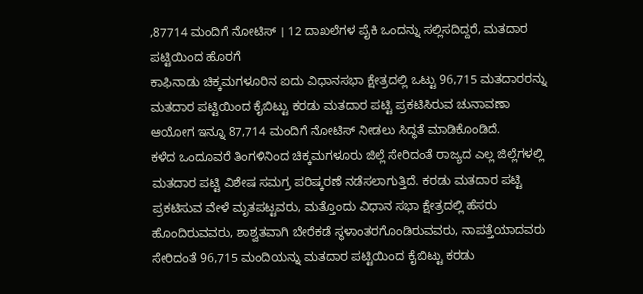,87714 ಮಂದಿಗೆ ನೋಟಿಸ್ । 12 ದಾಖಲೆಗಳ ಪೈಕಿ ಒಂದನ್ನು ಸಲ್ಲಿಸದಿದ್ದರೆ, ಮತದಾರ ಪಟ್ಟಿಯಿಂದ ಹೊರಗೆ
ಕಾಫಿನಾಡು ಚಿಕ್ಕಮಗಳೂರಿನ ಐದು ವಿಧಾನಸಭಾ ಕ್ಷೇತ್ರದಲ್ಲಿ ಒಟ್ಟು 96,715 ಮತದಾರರನ್ನು ಮತದಾರ ಪಟ್ಟಿಯಿಂದ ಕೈಬಿಟ್ಟು ಕರಡು ಮತದಾರ ಪಟ್ಟಿ ಪ್ರಕಟಿಸಿರುವ ಚುನಾವಣಾ ಆಯೋಗ ಇನ್ನೂ 87,714 ಮಂದಿಗೆ ನೋಟಿಸ್ ನೀಡಲು ಸಿದ್ಧತೆ ಮಾಡಿಕೊಂಡಿದೆ.
ಕಳೆದ ಒಂದೂವರೆ ತಿಂಗಳಿನಿಂದ ಚಿಕ್ಕಮಗಳೂರು ಜಿಲ್ಲೆ ಸೇರಿದಂತೆ ರಾಜ್ಯದ ಎಲ್ಲ ಜಿಲ್ಲೆಗಳಲ್ಲಿ ಮತದಾರ ಪಟ್ಟಿ ವಿಶೇಷ ಸಮಗ್ರ ಪರಿಷ್ಕರಣೆ ನಡೆಸಲಾಗುತ್ತಿದೆ. ಕರಡು ಮತದಾರ ಪಟ್ಟಿ ಪ್ರಕಟಿಸುವ ವೇಳೆ ಮೃತಪಟ್ಟವರು, ಮತ್ತೊಂದು ವಿಧಾನ ಸಭಾ ಕ್ಷೇತ್ರದಲ್ಲಿ ಹೆಸರು ಹೊಂದಿರುವವರು, ಶಾಶ್ವತವಾಗಿ ಬೇರೆಕಡೆ ಸ್ಥಳಾಂತರಗೊಂಡಿರುವವರು, ನಾಪತ್ತೆಯಾದವರು ಸೇರಿದಂತೆ 96,715 ಮಂದಿಯನ್ನು ಮತದಾರ ಪಟ್ಟಿಯಿಂದ ಕೈಬಿಟ್ಟು ಕರಡು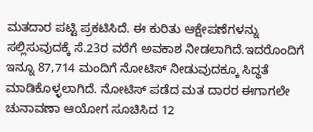ಮತದಾರ ಪಟ್ಟಿ ಪ್ರಕಟಿಸಿದೆ. ಈ ಕುರಿತು ಆಕ್ಷೇಪಣೆಗಳನ್ನು ಸಲ್ಲಿಸುವುದಕ್ಕೆ ಸೆ.23ರ ವರೆಗೆ ಅವಕಾಶ ನೀಡಲಾಗಿದೆ.ಇದರೊಂದಿಗೆ ಇನ್ನೂ 87,714 ಮಂದಿಗೆ ನೋಟಿಸ್ ನೀಡುವುದಕ್ಕೂ ಸಿದ್ಧತೆ ಮಾಡಿಕೊಳ್ಳಲಾಗಿದೆ. ನೋಟಿಸ್ ಪಡೆದ ಮತ ದಾರರ ಈಗಾಗಲೇ ಚುನಾವಣಾ ಆಯೋಗ ಸೂಚಿಸಿದ 12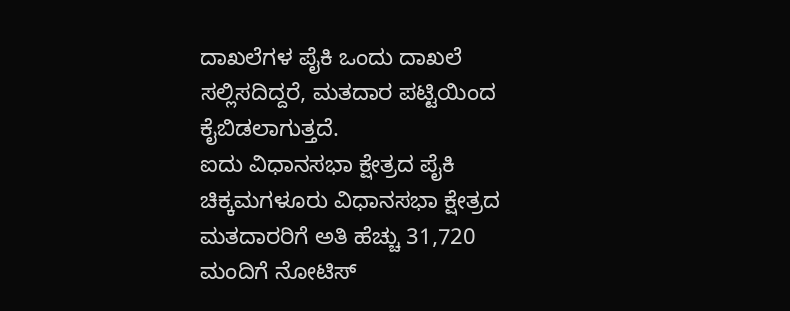ದಾಖಲೆಗಳ ಪೈಕಿ ಒಂದು ದಾಖಲೆ ಸಲ್ಲಿಸದಿದ್ದರೆ, ಮತದಾರ ಪಟ್ಟಿಯಿಂದ ಕೈಬಿಡಲಾಗುತ್ತದೆ.
ಐದು ವಿಧಾನಸಭಾ ಕ್ಷೇತ್ರದ ಪೈಕಿ ಚಿಕ್ಕಮಗಳೂರು ವಿಧಾನಸಭಾ ಕ್ಷೇತ್ರದ ಮತದಾರರಿಗೆ ಅತಿ ಹೆಚ್ಚು 31,720 ಮಂದಿಗೆ ನೋಟಿಸ್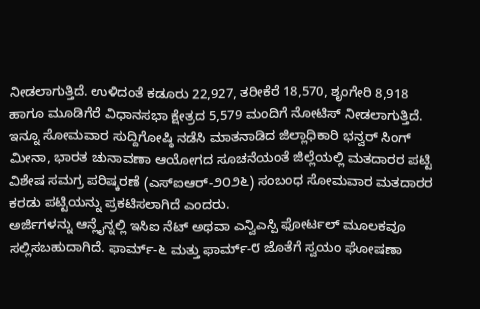ನೀಡಲಾಗುತ್ತಿದೆ. ಉಳಿದಂತೆ ಕಡೂರು 22,927, ತರೀಕೆರೆ 18,570, ಶೃಂಗೇರಿ 8,918 ಹಾಗೂ ಮೂಡಿಗೆರೆ ವಿಧಾನಸಭಾ ಕ್ಷೇತ್ರದ 5,579 ಮಂದಿಗೆ ನೋಟಿಸ್ ನೀಡಲಾಗುತ್ತಿದೆ. ಇನ್ನೂ ಸೋಮವಾರ ಸುದ್ದಿಗೋಷ್ಠಿ ನಡೆಸಿ ಮಾತನಾಡಿದ ಜಿಲ್ಲಾಧಿಕಾರಿ ಭನ್ವರ್ ಸಿಂಗ್ ಮೀನಾ, ಭಾರತ ಚುನಾವಣಾ ಆಯೋಗದ ಸೂಚನೆಯಂತೆ ಜಿಲ್ಲೆಯಲ್ಲಿ ಮತದಾರರ ಪಟ್ಟಿ ವಿಶೇಷ ಸಮಗ್ರ ಪರಿಷ್ಕರಣೆ (ಎಸ್ಐಆರ್-೨೦೨೬) ಸಂಬಂಧ ಸೋಮವಾರ ಮತದಾರರ ಕರಡು ಪಟ್ಟಿಯನ್ನು ಪ್ರಕಟಿಸಲಾಗಿದೆ ಎಂದರು.
ಅರ್ಜಿಗಳನ್ನು ಆನ್ಲೈನ್ನಲ್ಲಿ ಇಸಿಐ ನೆಟ್ ಅಥವಾ ಎನ್ವಿಎಸ್ಪಿ ಫೋರ್ಟಲ್ ಮೂಲಕವೂ ಸಲ್ಲಿಸಬಹುದಾಗಿದೆ. ಫಾರ್ಮ್-೬ ಮತ್ತು ಫಾರ್ಮ್-೮ ಜೊತೆಗೆ ಸ್ವಯಂ ಘೋಷಣಾ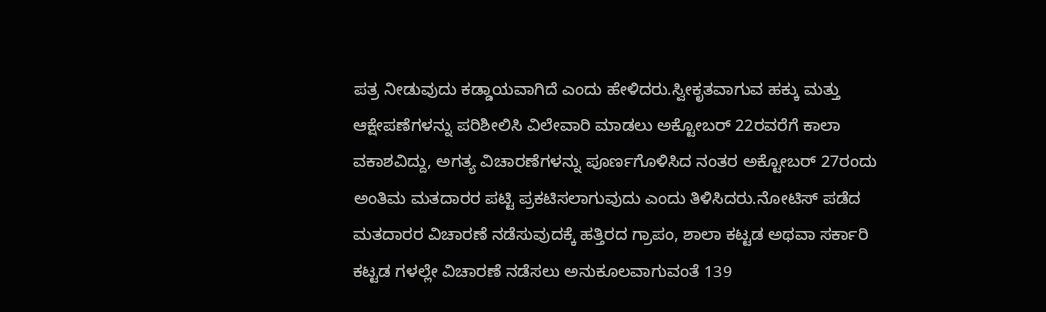ಪತ್ರ ನೀಡುವುದು ಕಡ್ಡಾಯವಾಗಿದೆ ಎಂದು ಹೇಳಿದರು.ಸ್ವೀಕೃತವಾಗುವ ಹಕ್ಕು ಮತ್ತು ಆಕ್ಷೇಪಣೆಗಳನ್ನು ಪರಿಶೀಲಿಸಿ ವಿಲೇವಾರಿ ಮಾಡಲು ಅಕ್ಟೋಬರ್ 22ರವರೆಗೆ ಕಾಲಾ ವಕಾಶವಿದ್ದು, ಅಗತ್ಯ ವಿಚಾರಣೆಗಳನ್ನು ಪೂರ್ಣಗೊಳಿಸಿದ ನಂತರ ಅಕ್ಟೋಬರ್ 27ರಂದು ಅಂತಿಮ ಮತದಾರರ ಪಟ್ಟಿ ಪ್ರಕಟಿಸಲಾಗುವುದು ಎಂದು ತಿಳಿಸಿದರು.ನೋಟಿಸ್ ಪಡೆದ ಮತದಾರರ ವಿಚಾರಣೆ ನಡೆಸುವುದಕ್ಕೆ ಹತ್ತಿರದ ಗ್ರಾಪಂ, ಶಾಲಾ ಕಟ್ಟಡ ಅಥವಾ ಸರ್ಕಾರಿ ಕಟ್ಟಡ ಗಳಲ್ಲೇ ವಿಚಾರಣೆ ನಡೆಸಲು ಅನುಕೂಲವಾಗುವಂತೆ 139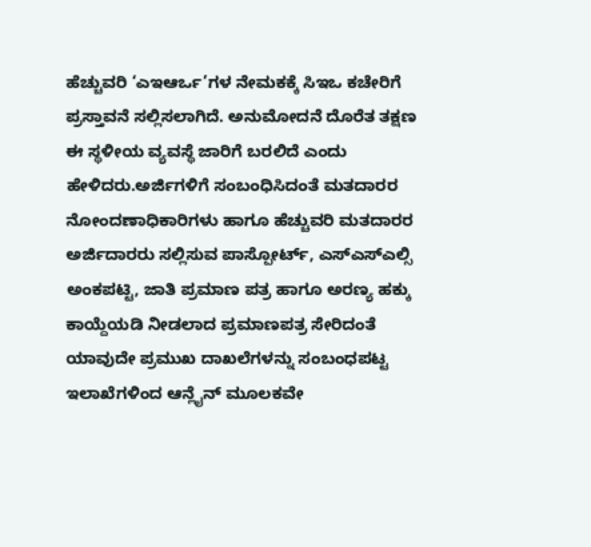ಹೆಚ್ಚುವರಿ ‘ಎಇಆರ್ಒ’ಗಳ ನೇಮಕಕ್ಕೆ ಸಿಇಒ ಕಚೇರಿಗೆ ಪ್ರಸ್ತಾವನೆ ಸಲ್ಲಿಸಲಾಗಿದೆ. ಅನುಮೋದನೆ ದೊರೆತ ತಕ್ಷಣ ಈ ಸ್ಥಳೀಯ ವ್ಯವಸ್ಥೆ ಜಾರಿಗೆ ಬರಲಿದೆ ಎಂದು ಹೇಳಿದರು.ಅರ್ಜಿಗಳಿಗೆ ಸಂಬಂಧಿಸಿದಂತೆ ಮತದಾರರ ನೋಂದಣಾಧಿಕಾರಿಗಳು ಹಾಗೂ ಹೆಚ್ಚುವರಿ ಮತದಾರರ ಅರ್ಜಿದಾರರು ಸಲ್ಲಿಸುವ ಪಾಸ್ಪೋರ್ಟ್, ಎಸ್ಎಸ್ಎಲ್ಸಿ ಅಂಕಪಟ್ಟಿ, ಜಾತಿ ಪ್ರಮಾಣ ಪತ್ರ ಹಾಗೂ ಅರಣ್ಯ ಹಕ್ಕು ಕಾಯ್ದೆಯಡಿ ನೀಡಲಾದ ಪ್ರಮಾಣಪತ್ರ ಸೇರಿದಂತೆ ಯಾವುದೇ ಪ್ರಮುಖ ದಾಖಲೆಗಳನ್ನು ಸಂಬಂಧಪಟ್ಟ ಇಲಾಖೆಗಳಿಂದ ಆನ್ಲೈನ್ ಮೂಲಕವೇ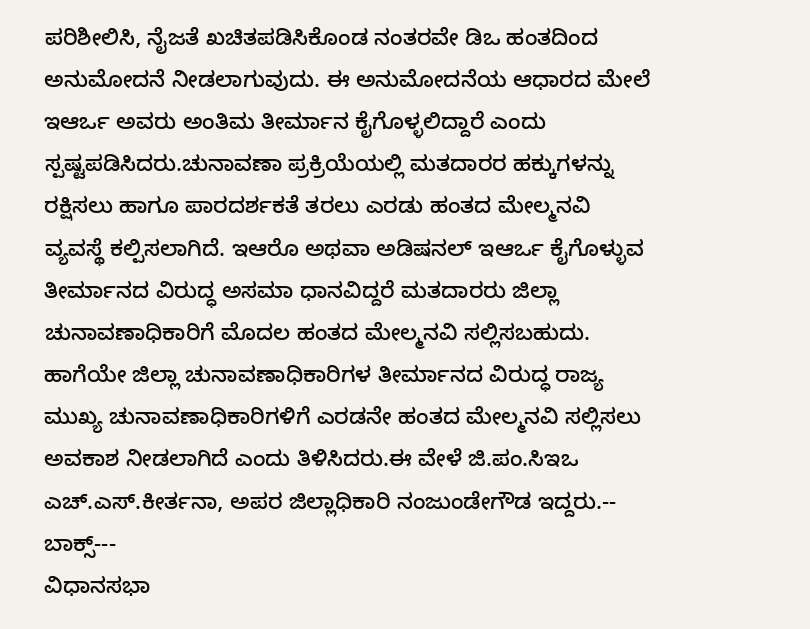ಪರಿಶೀಲಿಸಿ, ನೈಜತೆ ಖಚಿತಪಡಿಸಿಕೊಂಡ ನಂತರವೇ ಡಿಒ ಹಂತದಿಂದ ಅನುಮೋದನೆ ನೀಡಲಾಗುವುದು. ಈ ಅನುಮೋದನೆಯ ಆಧಾರದ ಮೇಲೆ ಇಆರ್ಒ ಅವರು ಅಂತಿಮ ತೀರ್ಮಾನ ಕೈಗೊಳ್ಳಲಿದ್ದಾರೆ ಎಂದು ಸ್ಪಷ್ಟಪಡಿಸಿದರು.ಚುನಾವಣಾ ಪ್ರಕ್ರಿಯೆಯಲ್ಲಿ ಮತದಾರರ ಹಕ್ಕುಗಳನ್ನು ರಕ್ಷಿಸಲು ಹಾಗೂ ಪಾರದರ್ಶಕತೆ ತರಲು ಎರಡು ಹಂತದ ಮೇಲ್ಮನವಿ ವ್ಯವಸ್ಥೆ ಕಲ್ಪಿಸಲಾಗಿದೆ. ಇಆರೊ ಅಥವಾ ಅಡಿಷನಲ್ ಇಆರ್ಒ ಕೈಗೊಳ್ಳುವ ತೀರ್ಮಾನದ ವಿರುದ್ಧ ಅಸಮಾ ಧಾನವಿದ್ದರೆ ಮತದಾರರು ಜಿಲ್ಲಾ ಚುನಾವಣಾಧಿಕಾರಿಗೆ ಮೊದಲ ಹಂತದ ಮೇಲ್ಮನವಿ ಸಲ್ಲಿಸಬಹುದು. ಹಾಗೆಯೇ ಜಿಲ್ಲಾ ಚುನಾವಣಾಧಿಕಾರಿಗಳ ತೀರ್ಮಾನದ ವಿರುದ್ಧ ರಾಜ್ಯ ಮುಖ್ಯ ಚುನಾವಣಾಧಿಕಾರಿಗಳಿಗೆ ಎರಡನೇ ಹಂತದ ಮೇಲ್ಮನವಿ ಸಲ್ಲಿಸಲು ಅವಕಾಶ ನೀಡಲಾಗಿದೆ ಎಂದು ತಿಳಿಸಿದರು.ಈ ವೇಳೆ ಜಿ.ಪಂ.ಸಿಇಒ ಎಚ್.ಎಸ್.ಕೀರ್ತನಾ, ಅಪರ ಜಿಲ್ಲಾಧಿಕಾರಿ ನಂಜುಂಡೇಗೌಡ ಇದ್ದರು.-- ಬಾಕ್ಸ್---
ವಿಧಾನಸಭಾ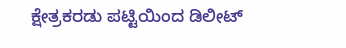ಕ್ಷೇತ್ರಕರಡು ಪಟ್ಟಿಯಿಂದ ಡಿಲೀಟ್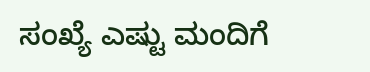ಸಂಖ್ಯೆ ಎಷ್ಟು ಮಂದಿಗೆ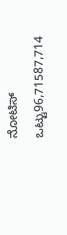ನೋಟಿಸ್
ಒಟ್ಟು96,71587,714